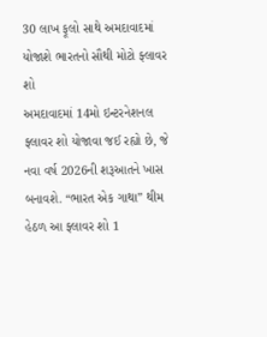30 લાખ ફૂલો સાથે અમદાવાદમાં યોજાશે ભારતનો સૌથી મોટો ફ્લાવર શો
અમદાવાદમાં 14મો ઇન્ટરનેશનલ ફ્લાવર શો યોજાવા જઈ રહ્યો છે, જે નવા વર્ષ 2026ની શરૂઆતને ખાસ બનાવશે. “ભારત એક ગાથા” થીમ હેઠળ આ ફ્લાવર શો 1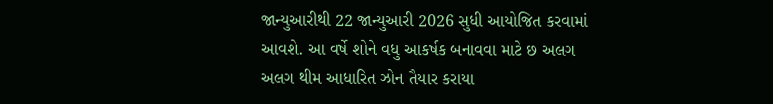જાન્યુઆરીથી 22 જાન્યુઆરી 2026 સુધી આયોજિત કરવામાં આવશે. આ વર્ષે શોને વધુ આકર્ષક બનાવવા માટે છ અલગ અલગ થીમ આધારિત ઝોન તૈયાર કરાયા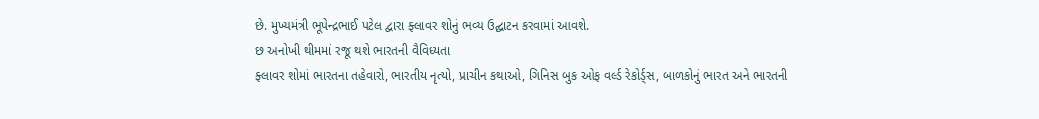છે. મુખ્યમંત્રી ભૂપેન્દ્રભાઈ પટેલ દ્વારા ફ્લાવર શોનું ભવ્ય ઉદ્ઘાટન કરવામાં આવશે.
છ અનોખી થીમમાં રજૂ થશે ભારતની વૈવિધ્યતા
ફ્લાવર શોમાં ભારતના તહેવારો, ભારતીય નૃત્યો, પ્રાચીન કથાઓ, ગિનિસ બુક ઓફ વર્લ્ડ રેકોર્ડ્સ, બાળકોનું ભારત અને ભારતની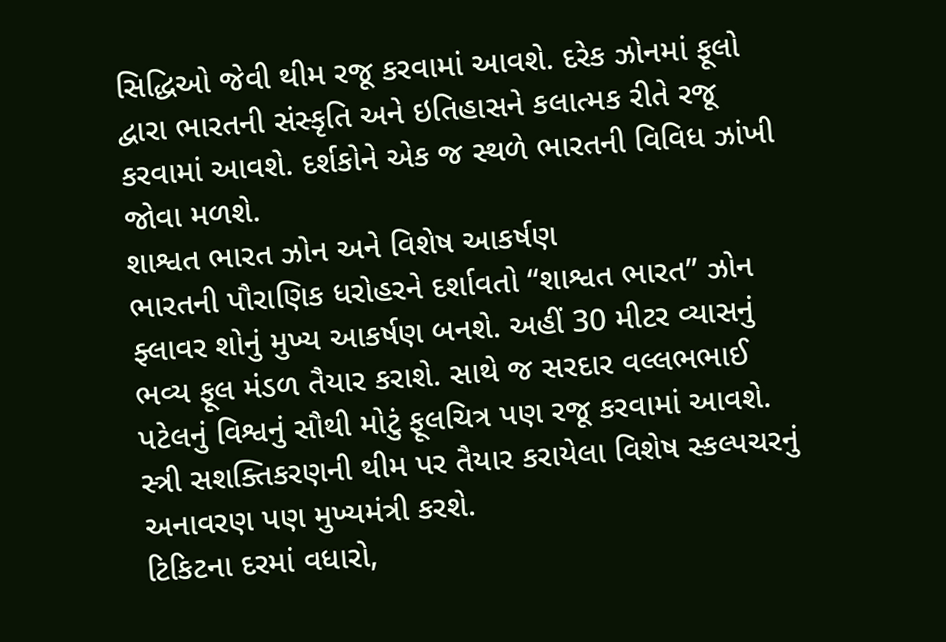સિદ્ધિઓ જેવી થીમ રજૂ કરવામાં આવશે. દરેક ઝોનમાં ફૂલો દ્વારા ભારતની સંસ્કૃતિ અને ઇતિહાસને કલાત્મક રીતે રજૂ કરવામાં આવશે. દર્શકોને એક જ સ્થળે ભારતની વિવિધ ઝાંખી જોવા મળશે.
શાશ્વત ભારત ઝોન અને વિશેષ આકર્ષણ
ભારતની પૌરાણિક ધરોહરને દર્શાવતો “શાશ્વત ભારત” ઝોન ફ્લાવર શોનું મુખ્ય આકર્ષણ બનશે. અહીં 30 મીટર વ્યાસનું ભવ્ય ફૂલ મંડળ તૈયાર કરાશે. સાથે જ સરદાર વલ્લભભાઈ પટેલનું વિશ્વનું સૌથી મોટું ફૂલચિત્ર પણ રજૂ કરવામાં આવશે. સ્ત્રી સશક્તિકરણની થીમ પર તૈયાર કરાયેલા વિશેષ સ્કલ્પચરનું અનાવરણ પણ મુખ્યમંત્રી કરશે.
ટિકિટના દરમાં વધારો,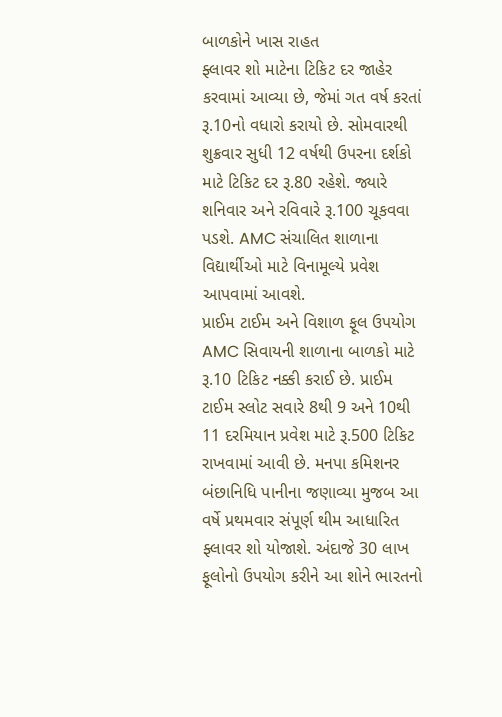બાળકોને ખાસ રાહત
ફ્લાવર શો માટેના ટિકિટ દર જાહેર કરવામાં આવ્યા છે, જેમાં ગત વર્ષ કરતાં રૂ.10નો વધારો કરાયો છે. સોમવારથી શુક્રવાર સુધી 12 વર્ષથી ઉપરના દર્શકો માટે ટિકિટ દર રૂ.80 રહેશે. જ્યારે શનિવાર અને રવિવારે રૂ.100 ચૂકવવા પડશે. AMC સંચાલિત શાળાના વિદ્યાર્થીઓ માટે વિનામૂલ્યે પ્રવેશ આપવામાં આવશે.
પ્રાઈમ ટાઈમ અને વિશાળ ફૂલ ઉપયોગ
AMC સિવાયની શાળાના બાળકો માટે રૂ.10 ટિકિટ નક્કી કરાઈ છે. પ્રાઈમ ટાઈમ સ્લોટ સવારે 8થી 9 અને 10થી 11 દરમિયાન પ્રવેશ માટે રૂ.500 ટિકિટ રાખવામાં આવી છે. મનપા કમિશનર બંછાનિધિ પાનીના જણાવ્યા મુજબ આ વર્ષે પ્રથમવાર સંપૂર્ણ થીમ આધારિત ફ્લાવર શો યોજાશે. અંદાજે 30 લાખ ફૂલોનો ઉપયોગ કરીને આ શોને ભારતનો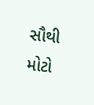સૌથી મોટો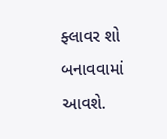ફ્લાવર શો બનાવવામાં આવશે.